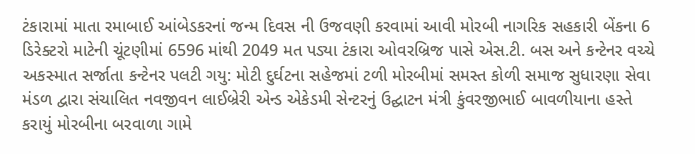ટંકારામાં માતા રમાબાઈ આંબેડકરનાં જન્મ દિવસ ની ઉજવણી કરવામાં આવી મોરબી નાગરિક સહકારી બેંકના 6 ડિરેક્ટરો માટેની ચૂંટણીમાં 6596 માંથી 2049 મત પડ્યા ટંકારા ઓવરબ્રિજ પાસે એસ.ટી. બસ અને કન્ટેનર વચ્ચે અકસ્માત સર્જાતા કન્ટેનર પલટી ગયુ: મોટી દુર્ઘટના સહેજમાં ટળી મોરબીમાં સમસ્ત કોળી સમાજ સુધારણા સેવા મંડળ દ્વારા સંચાલિત નવજીવન લાઈબ્રેરી એન્ડ એકેડમી સેન્ટરનું ઉદ્ઘાટન મંત્રી કુંવરજીભાઈ બાવળીયાના હસ્તે કરાયું મોરબીના બરવાળા ગામે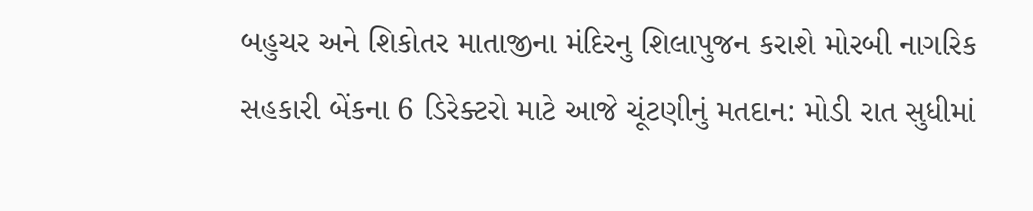બહુચર અને શિકોતર માતાજીના મંદિરનુ શિલાપુજન કરાશે મોરબી નાગરિક સહકારી બેંકના 6 ડિરેક્ટરો માટે આજે ચૂંટણીનું મતદાન: મોડી રાત સુધીમાં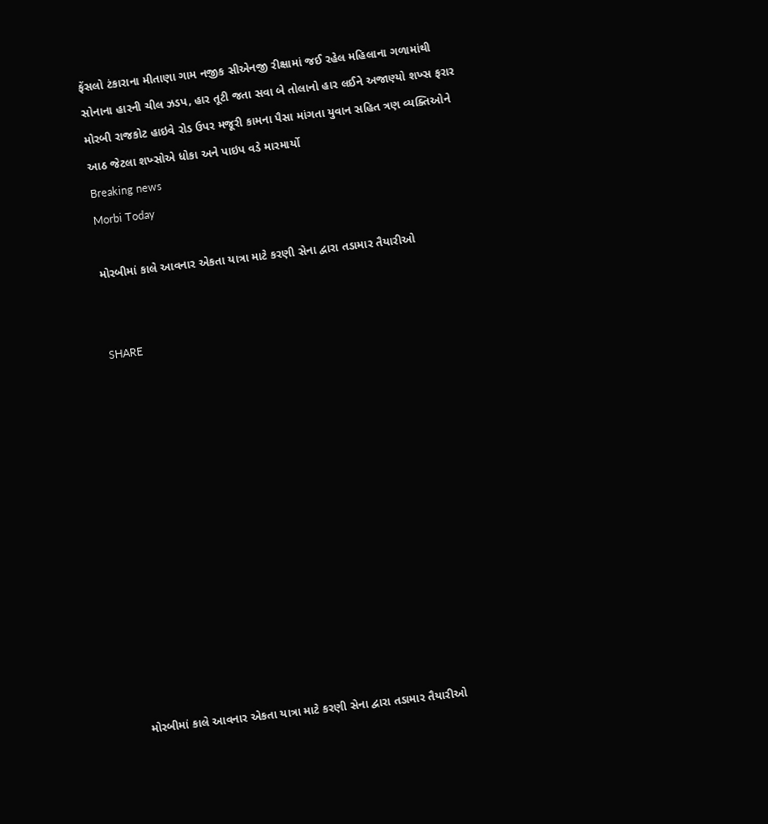ફેંસલો ટંકારાના મીતાણા ગામ નજીક સીએનજી રીક્ષામાં જઈ રહેલ મહિલાના ગળામાંથી સોનાના હારની ચીલ ઝડપ, હાર તૂટી જતા સવા બે તોલાનો હાર લઈને અજાણ્યો શખ્સ ફરાર મોરબી રાજકોટ હાઇવે રોડ ઉપર મજૂરી કામના પૈસા માંગતા યુવાન સહિત ત્રણ વ્યક્તિઓને આઠ જેટલા શખ્સોએ ધોકા અને પાઇપ વડે મારમાર્યો
Breaking news
Morbi Today

મોરબીમાં કાલે આવનાર એકતા યાત્રા માટે કરણી સેના દ્વારા તડામાર તૈયારીઓ


SHARE













મોરબીમાં કાલે આવનાર એકતા યાત્રા માટે કરણી સેના દ્વારા તડામાર તૈયારીઓ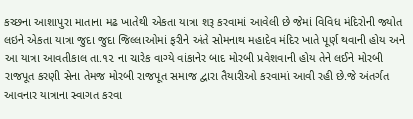કચ્છના આશાપુરા માતાના મઢ ખાતેથી એકતા યાત્રા શરૂ કરવામાં આવેલી છે જેમાં વિવિધ મંદિરોની જ્યોત લઇને એકતા યાત્રા જુદા જુદા જિલ્લાઓમાં ફરીને અંતે સોમનાથ મહાદેવ મંદિર ખાતે પૂર્ણ થવાની હોય અને આ યાત્રા આવતીકાલ તા.૧૨ ના ચારેક વાગ્યે વાંકાનેર બાદ મોરબી પ્રવેશવાની હોય તેને લઈને મોરબી રાજપૂત કરણી સેના તેમજ મોરબી રાજપૂત સમાજ દ્વારા તૈયારીઓ કરવામાં આવી રહી છે.જે અંતર્ગત આવનાર યાત્રાના સ્વાગત કરવા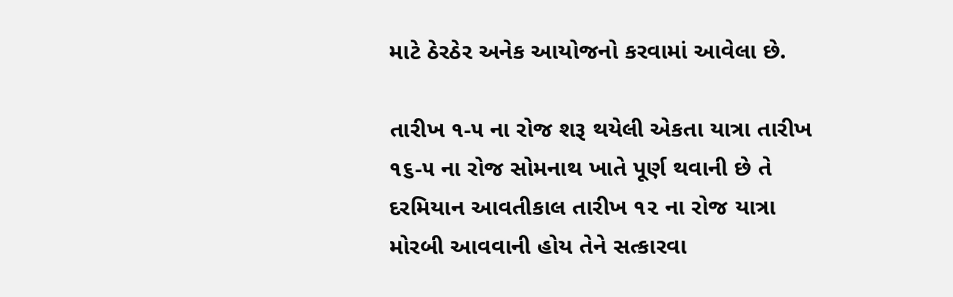માટે ઠેરઠેર અનેક આયોજનો કરવામાં આવેલા છે.

તારીખ ૧-૫ ના રોજ શરૂ થયેલી એકતા યાત્રા તારીખ ૧૬-૫ ના રોજ સોમનાથ ખાતે પૂર્ણ થવાની છે તે દરમિયાન આવતીકાલ તારીખ ૧૨ ના રોજ યાત્રા મોરબી આવવાની હોય તેને સત્કારવા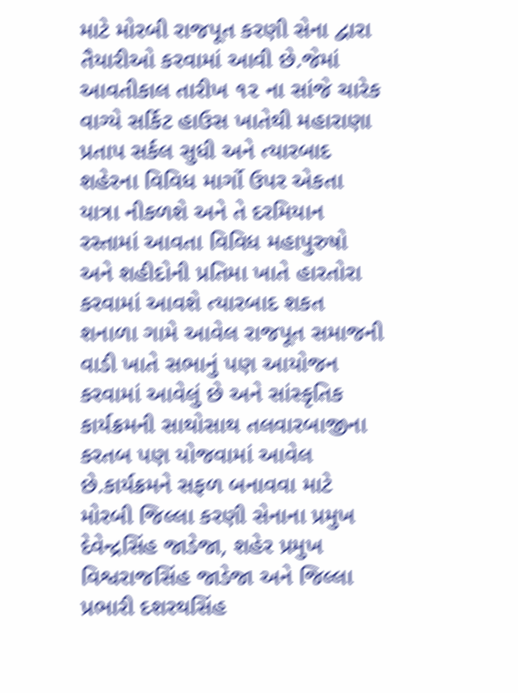માટે મોરબી રાજપૂત કરણી સેના દ્વારા તૈયારીઓ કરવામાં આવી છે.જેમાં આવતીકાલ તારીખ ૧૨ ના સાંજે ચારેક વાગ્યે સર્કિટ હાઉસ ખાતેથી મહારાણા પ્રતાપ સર્કલ સુધી અને ત્યારબાદ શહેરના વિવિધ માર્ગો ઉપર એકતા યાત્રા નીકળશે અને તે દરમિયાન રસ્તામાં આવતા વિવિધ મહાપુરુષો અને શહીદોની પ્રતિમા ખાતે હારતોરા કરવામાં આવશે ત્યારબાદ શકત શનાળા ગામે આવેલ રાજપૂત સમાજની વાડી ખાતે સભાનું પણ આયોજન કરવામાં આવેલું છે અને સાંસ્કૃતિક કાર્યક્રમની સાથોસાથ તલવારબાજીના કરતબ પણ યોજવામાં આવેલ છે.કાર્યક્રમને સફળ બનાવવા માટે મોરબી જિલ્લા કરણી સેનાના પ્રમુખ દેવેન્દ્રસિંહ જાડેજા, શહેર પ્રમુખ વિશ્વરાજસિંહ જાડેજા અને જિલ્લા પ્રભારી દશરથસિંહ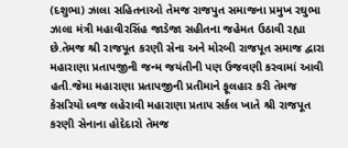(દશુભા) ઝાલા સહિતનાઓ તેમજ રાજપુત સમાજના પ્રમુખ રઘુભા ઝાલા મંત્રી મહાવીરસિંહ જાડેજા સહીતના જહેમત ઉઠાવી રહ્યા છે.તેમજ શ્રી રાજપૂત કરણી સેના અને મોરબી રાજપૂત સમાજ દ્વારા મહારાણા પ્રતાપજીની જન્મ જયંતીની પણ ઉજવણી કરવામાં આવી હતી.જેમા મહારાણા પ્રતાપજીની પ્રતીમાને ફૂલહાર કરી તેમજ કેસરિયો ધ્વજ લહેરાવી મહારાણા પ્રતાપ સર્કલ ખાતે શ્રી રાજપૂત કરણી સેનાના હોદેદારો તેમજ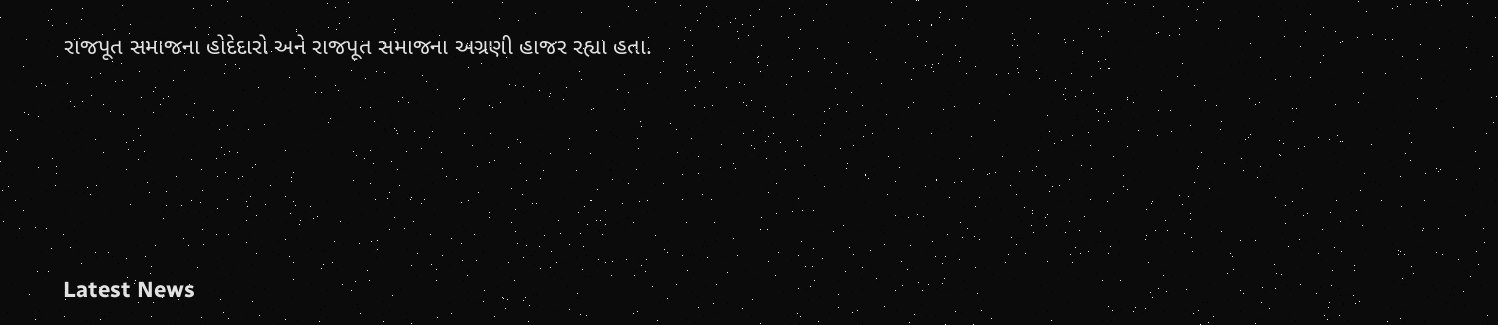રાજપૂત સમાજના હોદેદારો અને રાજપૂત સમાજના અગ્રણી હાજર રહ્યા હતા.






Latest News